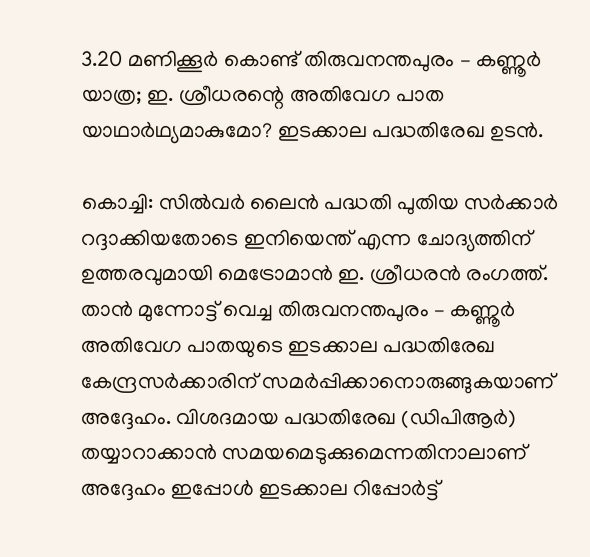3.20 മണിക്കൂർ കൊണ്ട് തിരുവനന്തപുരം – കണ്ണൂർ യാത്ര; ഇ. ശ്രീധരന്റെ അതിവേഗ പാത യാഥാർഥ്യമാകുമോ? ഇടക്കാല പദ്ധതിരേഖ ഉടൻ.

കൊച്ചി: സിൽവർ ലൈൻ പദ്ധതി പുതിയ സർക്കാർ റദ്ദാക്കിയതോടെ ഇനിയെന്ത് എന്ന ചോദ്യത്തിന് ഉത്തരവുമായി മെട്രോമാൻ ഇ. ശ്രീധരൻ രംഗത്ത്. താൻ മുന്നോട്ട് വെച്ച തിരുവനന്തപുരം – കണ്ണൂർ അതിവേഗ പാതയുടെ ഇടക്കാല പദ്ധതിരേഖ കേന്ദ്രസർക്കാരിന് സമർപ്പിക്കാനൊരുങ്ങുകയാണ് അദ്ദേഹം. വിശദമായ പദ്ധതിരേഖ (ഡിപിആർ) തയ്യാറാക്കാൻ സമയമെടുക്കുമെന്നതിനാലാണ് അദ്ദേഹം ഇപ്പോൾ ഇടക്കാല റിപ്പോർട്ട്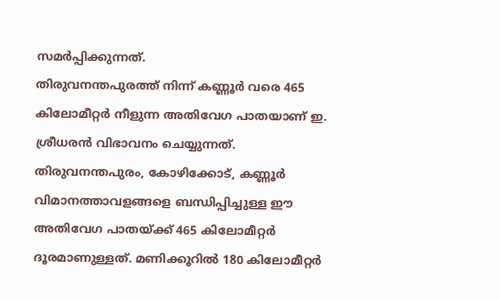സമർപ്പിക്കുന്നത്.
തിരുവനന്തപുരത്ത് നിന്ന് കണ്ണൂർ വരെ 465 കിലോമീറ്റർ നീളുന്ന അതിവേഗ പാതയാണ് ഇ. ശ്രീധരൻ വിഭാവനം ചെയ്യുന്നത്. തിരുവനന്തപുരം, കോഴിക്കോട്, കണ്ണൂർ വിമാനത്താവളങ്ങളെ ബന്ധിപ്പിച്ചുള്ള ഈ അതിവേഗ പാതയ്ക്ക് 465 കിലോമീറ്റർ ദൂരമാണുള്ളത്. മണിക്കൂറിൽ 180 കിലോമീറ്റർ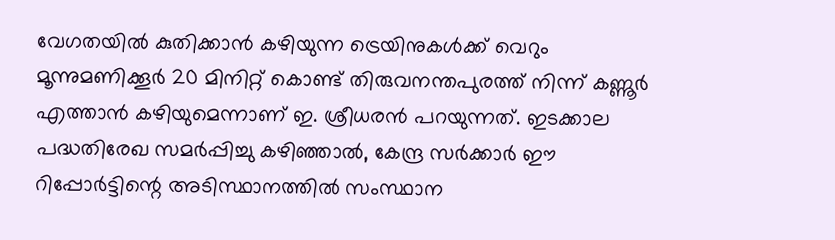വേഗതയിൽ കുതിക്കാൻ കഴിയുന്ന ട്രെയിനുകൾക്ക് വെറും മൂന്നുമണിക്കൂർ 20 മിനിറ്റ് കൊണ്ട് തിരുവനന്തപുരത്ത് നിന്ന് കണ്ണൂർ എത്താൻ കഴിയുമെന്നാണ് ഇ. ശ്രീധരൻ പറയുന്നത്. ഇടക്കാല പദ്ധതിരേഖ സമർപ്പിച്ചു കഴിഞ്ഞാൽ, കേന്ദ്ര സർക്കാർ ഈ റിപ്പോർട്ടിന്റെ അടിസ്ഥാനത്തിൽ സംസ്ഥാന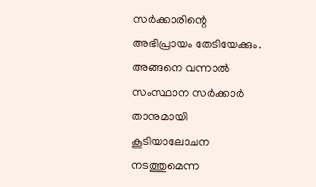സർക്കാരിന്റെ അഭിപ്രായം തേടിയേക്കും. അങ്ങനെ വന്നാൽ സംസ്ഥാന സർക്കാർ താനുമായി കൂടിയാലോചന നടത്തുമെന്ന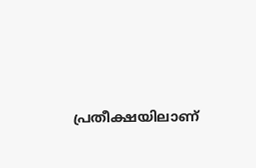പ്രതീക്ഷയിലാണ്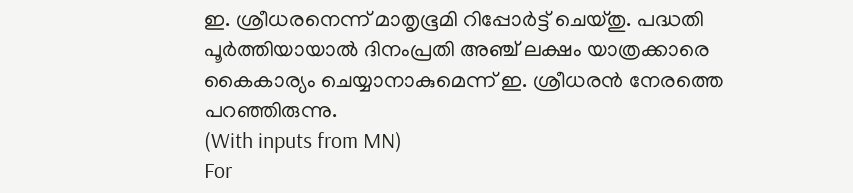ഇ. ശ്രീധരനെന്ന് മാതൃഭൂമി റിപ്പോർട്ട് ചെയ്തു. പദ്ധതി പൂർത്തിയായാൽ ദിനംപ്രതി അഞ്ച് ലക്ഷം യാത്രക്കാരെ കൈകാര്യം ചെയ്യാനാകുമെന്ന് ഇ. ശ്രീധരൻ നേരത്തെ പറഞ്ഞിരുന്നു.
(With inputs from MN)
For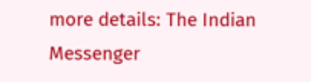more details: The Indian Messenger